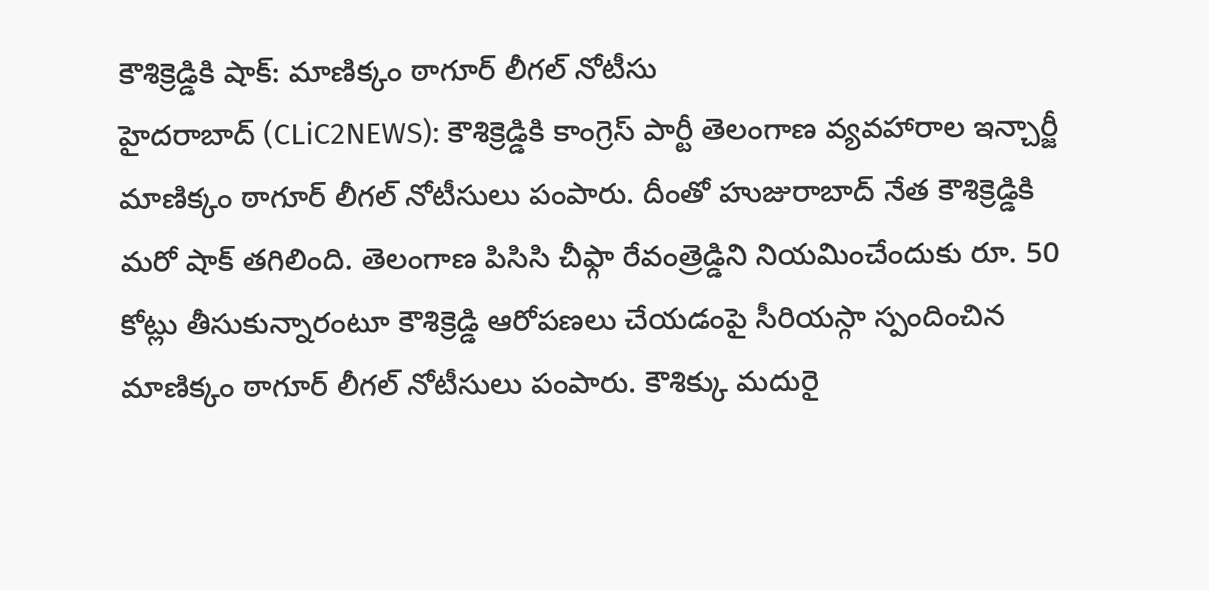కౌశిక్రెడ్డికి షాక్: మాణిక్కం ఠాగూర్ లీగల్ నోటీసు
హైదరాబాద్ (CLiC2NEWS): కౌశిక్రెడ్డికి కాంగ్రెస్ పార్టీ తెలంగాణ వ్యవహారాల ఇన్చార్జీ మాణిక్కం ఠాగూర్ లీగల్ నోటీసులు పంపారు. దీంతో హుజురాబాద్ నేత కౌశిక్రెడ్డికి మరో షాక్ తగిలింది. తెలంగాణ పిసిసి చీఫ్గా రేవంత్రెడ్డిని నియమించేందుకు రూ. 50 కోట్లు తీసుకున్నారంటూ కౌశిక్రెడ్డి ఆరోపణలు చేయడంపై సీరియస్గా స్పందించిన మాణిక్కం ఠాగూర్ లీగల్ నోటీసులు పంపారు. కౌశిక్కు మదురై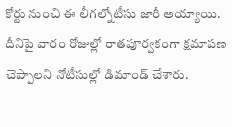కోర్టు నుంచి ఈ లీగల్నోటీసు జారీ అయ్యాయి. దీనిపై వారం రోజుల్లో రాతపూర్వకంగా క్షమాపణ చెప్పాలని నోటీసుల్లో డిమాండ్ చేశారు.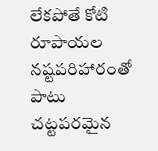లేకపోతే కోటి రూపాయల నష్టపరిహారంతో పాటు చట్టపరమైన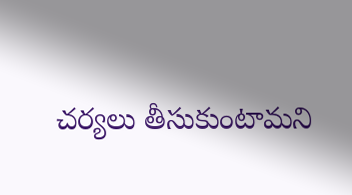చర్యలు తీసుకుంటామని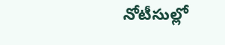నోటీసుల్లో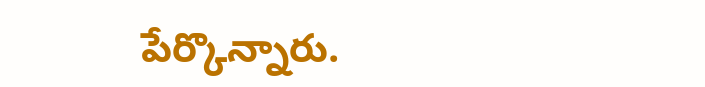పేర్కొన్నారు.